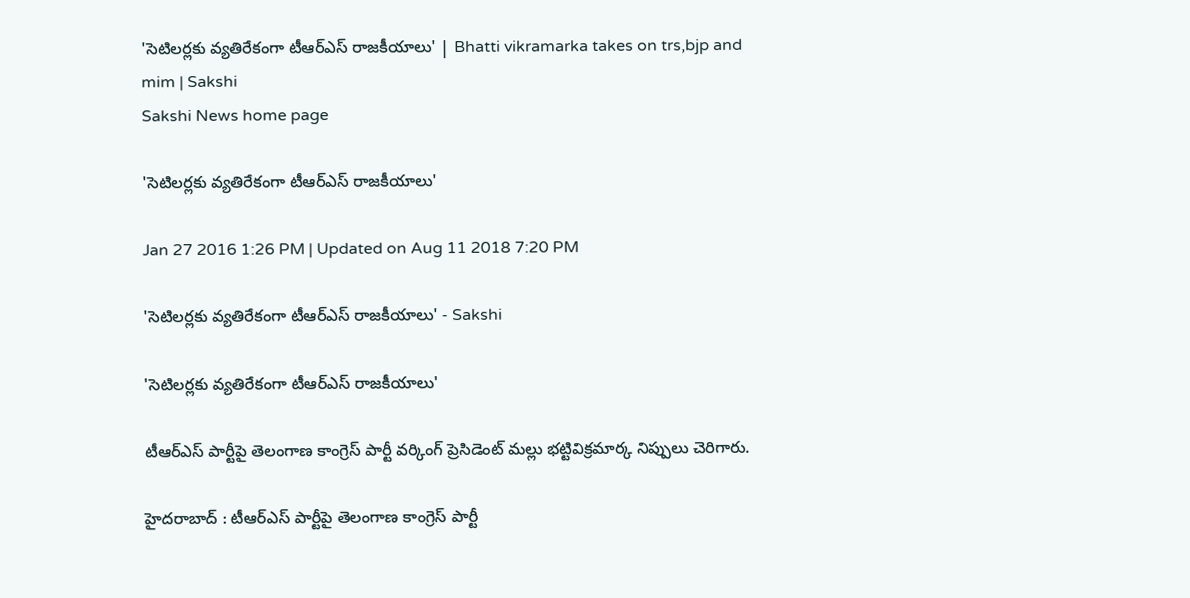'సెటిలర్లకు వ్యతిరేకంగా టీఆర్ఎస్ రాజకీయాలు' | Bhatti vikramarka takes on trs,bjp and mim | Sakshi
Sakshi News home page

'సెటిలర్లకు వ్యతిరేకంగా టీఆర్ఎస్ రాజకీయాలు'

Jan 27 2016 1:26 PM | Updated on Aug 11 2018 7:20 PM

'సెటిలర్లకు వ్యతిరేకంగా టీఆర్ఎస్ రాజకీయాలు' - Sakshi

'సెటిలర్లకు వ్యతిరేకంగా టీఆర్ఎస్ రాజకీయాలు'

టీఆర్ఎస్ పార్టీపై తెలంగాణ కాంగ్రెస్ పార్టీ వర్కింగ్ ప్రెసిడెంట్ మల్లు భట్టివిక్రమార్క నిప్పులు చెరిగారు.

హైదరాబాద్ : టీఆర్ఎస్ పార్టీపై తెలంగాణ కాంగ్రెస్ పార్టీ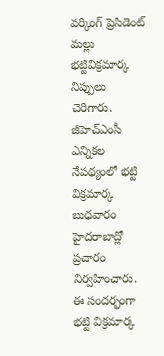వర్కింగ్ ప్రెసిడెంట్ మల్లు భట్టివిక్రమార్క నిప్పులు చెరిగారు.  జీహెచ్ఎంసీ ఎన్నికల  నేపథ్యంలో భట్టి విక్రమార్క బుధవారం హైదరాబాద్లో ప్రచారం నిర్వహించారు.  ఈ సందర్భంగా భట్టి విక్రమార్క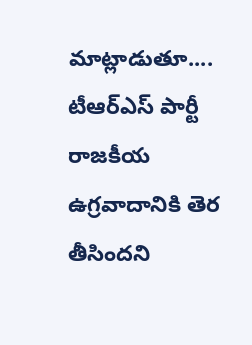మాట్లాడుతూ.... టీఆర్ఎస్ పార్టీ రాజకీయ ఉగ్రవాదానికి తెర తీసిందని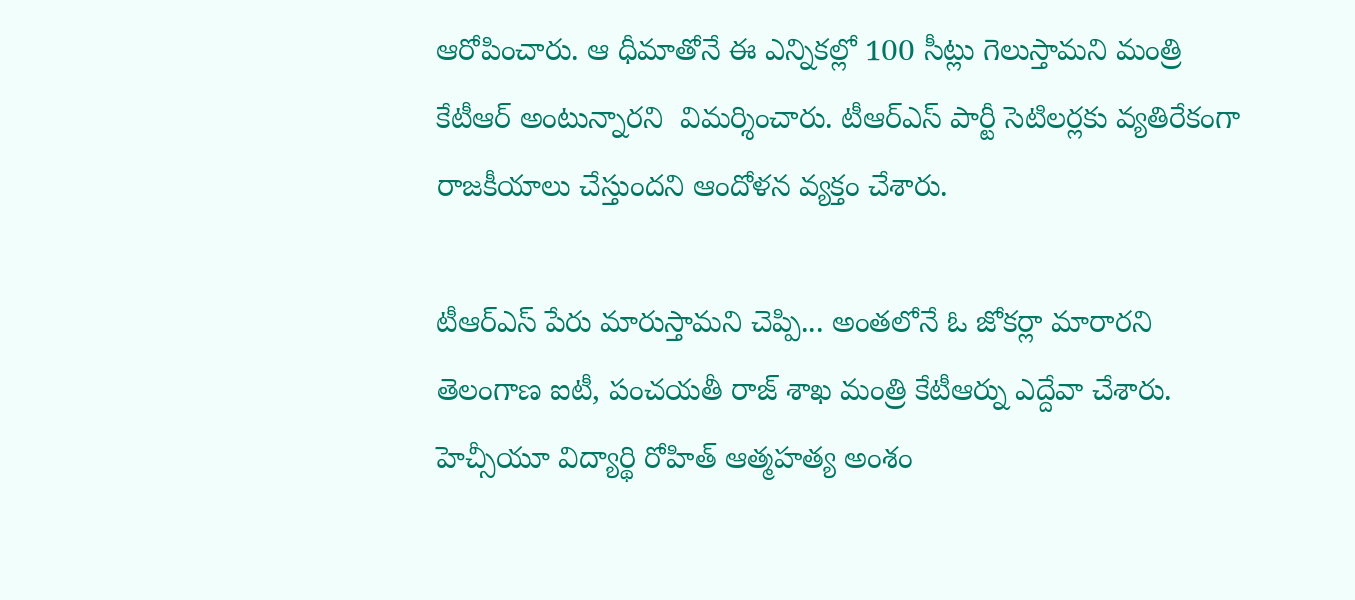ఆరోపించారు. ఆ ధీమాతోనే ఈ ఎన్నికల్లో 100 సీట్లు గెలుస్తామని మంత్రి కేటీఆర్ అంటున్నారని  విమర్శించారు. టీఆర్ఎస్ పార్టీ సెటిలర్లకు వ్యతిరేకంగా రాజకీయాలు చేస్తుందని ఆందోళన వ్యక్తం చేశారు.

టీఆర్ఎస్ పేరు మారుస్తామని చెప్పి... అంతలోనే ఓ జోకర్లా మారారని తెలంగాణ ఐటీ, పంచయతీ రాజ్ శాఖ మంత్రి కేటీఆర్ను ఎద్దేవా చేశారు. హెచ్సీయూ విద్యార్థి రోహిత్ ఆత్మహత్య అంశం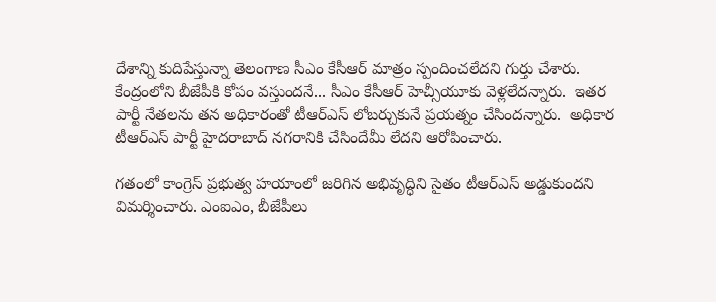దేశాన్ని కుదిపేస్తున్నా తెలంగాణ సీఎం కేసీఆర్ మాత్రం స్పందించలేదని గుర్తు చేశారు. కేంద్రంలోని బీజేపీకి కోపం వస్తుందనే... సీఎం కేసీఆర్ హెచ్సీయూకు వెళ్లలేదన్నారు.  ఇతర పార్టీ నేతలను తన అధికారంతో టీఆర్ఎస్ లోబర్చుకునే ప్రయత్నం చేసిందన్నారు.  అధికార టీఆర్ఎస్ పార్టీ హైదరాబాద్ నగరానికి చేసిందేమీ లేదని ఆరోపించారు.

గతంలో కాంగ్రెస్ ప్రభుత్వ హయాంలో జరిగిన అభివృద్ధిని సైతం టీఆర్ఎస్ అడ్డుకుందని విమర్శించారు. ఎంఐఎం, బీజేపీలు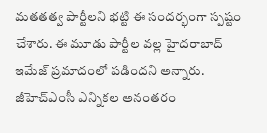మతతత్వ పార్టీలని భట్టి ఈ సందర్భంగా స్పష్టం చేశారు. ఈ మూడు పార్టీల వల్ల హైదరాబాద్ ఇమేజ్ ప్రమాదంలో పడిందని అన్నారు. జీహెచ్ఎంసీ ఎన్నికల అనంతరం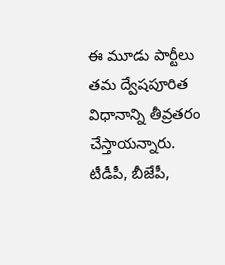ఈ మూడు పార్టీలు తమ ద్వేషపూరిత విధానాన్ని తీవ్రతరం చేస్తాయన్నారు. టీడీపీ, బీజేపీ,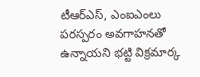టీఆర్ఎస్, ఎంఐఎంలు పరస్పరం అవగాహనతో ఉన్నాయని భట్టి విక్రమార్క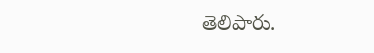తెలిపారు.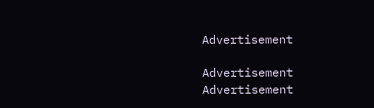Advertisement

Advertisement
Advertisement